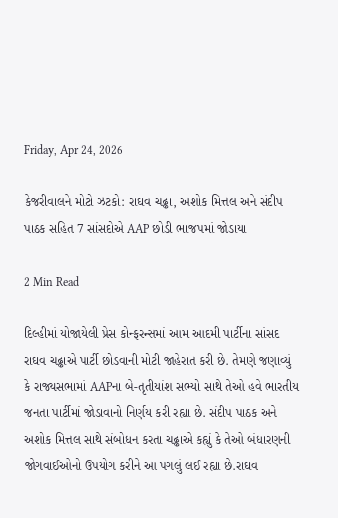Friday, Apr 24, 2026

કેજરીવાલને મોટો ઝટકો: રાઘવ ચઢ્ઢા, અશોક મિત્તલ અને સંદીપ પાઠક સહિત 7 સાંસદોએ AAP છોડી ભાજપમાં જોડાયા

2 Min Read

દિલ્હીમાં યોજાયેલી પ્રેસ કોન્ફરન્સમાં આમ આદમી પાર્ટીના સાંસદ રાઘવ ચઢ્ઢાએ પાર્ટી છોડવાની મોટી જાહેરાત કરી છે. તેમણે જણાવ્યું કે રાજ્યસભામાં AAPના બે-તૃતીયાંશ સભ્યો સાથે તેઓ હવે ભારતીય જનતા પાર્ટીમાં જોડાવાનો નિર્ણય કરી રહ્યા છે. સંદીપ પાઠક અને અશોક મિત્તલ સાથે સંબોધન કરતા ચઢ્ઢાએ કહ્યું કે તેઓ બંધારણની જોગવાઈઓનો ઉપયોગ કરીને આ પગલું લઈ રહ્યા છે.રાઘવ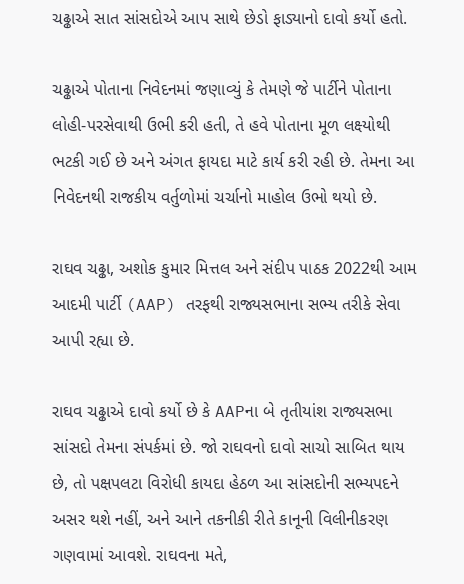ચઢ્ઢાએ સાત સાંસદોએ આપ સાથે છેડો ફાડ્યાનો દાવો કર્યો હતો.

ચઢ્ઢાએ પોતાના નિવેદનમાં જણાવ્યું કે તેમણે જે પાર્ટીને પોતાના લોહી-પરસેવાથી ઉભી કરી હતી, તે હવે પોતાના મૂળ લક્ષ્યોથી ભટકી ગઈ છે અને અંગત ફાયદા માટે કાર્ય કરી રહી છે. તેમના આ નિવેદનથી રાજકીય વર્તુળોમાં ચર્ચાનો માહોલ ઉભો થયો છે.

રાઘવ ચઢ્ઢા, અશોક કુમાર મિત્તલ અને સંદીપ પાઠક 2022થી આમ આદમી પાર્ટી (AAP) તરફથી રાજ્યસભાના સભ્ય તરીકે સેવા આપી રહ્યા છે.

રાઘવ ચઢ્ઢાએ દાવો કર્યો છે કે AAPના બે તૃતીયાંશ રાજ્યસભા સાંસદો તેમના સંપર્કમાં છે. જો રાઘવનો દાવો સાચો સાબિત થાય છે, તો પક્ષપલટા વિરોધી કાયદા હેઠળ આ સાંસદોની સભ્યપદને અસર થશે નહીં, અને આને તકનીકી રીતે કાનૂની વિલીનીકરણ ગણવામાં આવશે. રાઘવના મતે,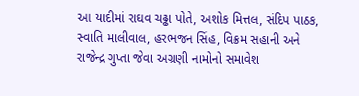આ યાદીમાં રાઘવ ચઢ્ઢા પોતે, અશોક મિત્તલ, સંદિપ પાઠક, સ્વાતિ માલીવાલ, હરભજન સિંહ, વિક્રમ સહાની અને રાજેન્દ્ર ગુપ્તા જેવા અગ્રણી નામોનો સમાવેશ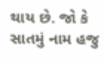થાય છે. જો કે સાતમું નામ હજુ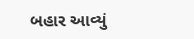બહાર આવ્યું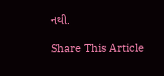નથી.

Share This Article